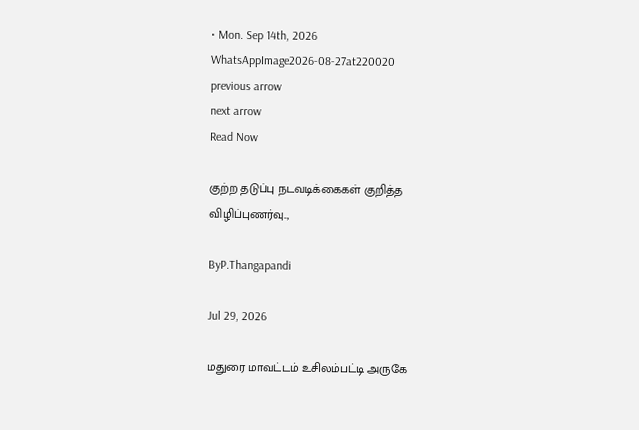• Mon. Sep 14th, 2026
WhatsAppImage2026-08-27at220020
previous arrow
next arrow
Read Now

குற்ற தடுப்பு நடவடிக்கைகள் குறித்த விழிப்புணர்வு..,

ByP.Thangapandi

Jul 29, 2026

மதுரை மாவட்டம் உசிலம்பட்டி அருகே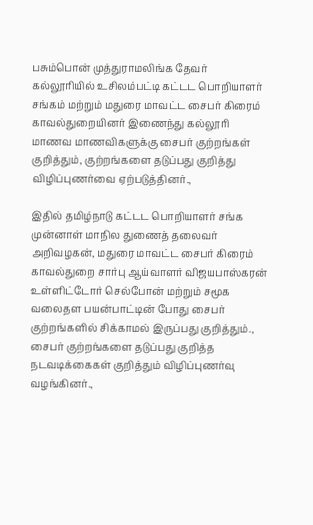பசும்பொன் முத்துராமலிங்க தேவர் கல்லூரியில் உசிலம்பட்டி கட்டட பொறியாளர் சங்கம் மற்றும் மதுரை மாவட்ட சைபர் கிரைம் காவல்துறையினர் இணைந்து கல்லூரி மாணவ மாணவிகளுக்கு சைபர் குற்றங்கள் குறித்தும், குற்றங்களை தடுப்பது குறித்து விழிப்புணர்வை ஏற்படுத்தினர்.,

இதில் தமிழ்நாடு கட்டட பொறியாளர் சங்க முன்னாள் மாநில துணைத் தலைவர் அறிவழகன், மதுரை மாவட்ட சைபர் கிரைம் காவல்துறை சார்பு ஆய்வாளர் விஜயபாஸ்கரன் உள்ளிட்டோர் செல்போன் மற்றும் சமூக வலைதள பயன்பாட்டின் போது சைபர் குற்றங்களில் சிக்காமல் இருப்பது குறித்தும்., சைபர் குற்றங்களை தடுப்பது குறித்த நடவடிக்கைகள் குறித்தும் விழிப்புணர்வு வழங்கினர்.,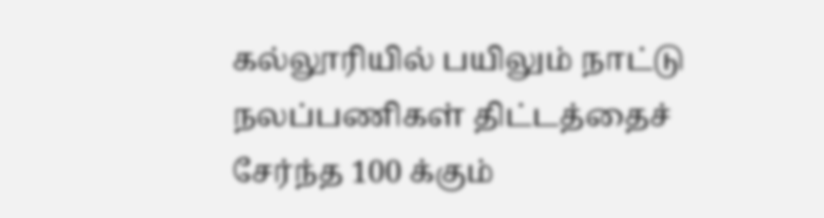கல்லூரியில் பயிலும் நாட்டு நலப்பணிகள் திட்டத்தைச் சேர்ந்த 100 க்கும்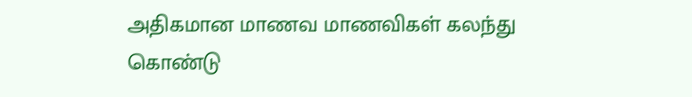அதிகமான மாணவ மாணவிகள் கலந்து கொண்டு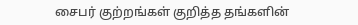சைபர் குற்றங்கள் குறித்த தங்களின்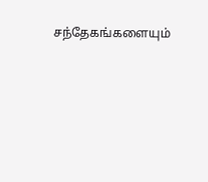சந்தேகங்களையும்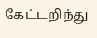கேட்டறிந்து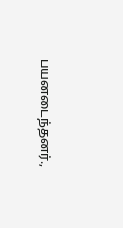பயனடைந்தனர்.,